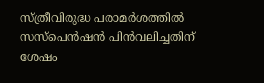സ്ത്രീവിരുദ്ധ പരാമര്‍ശത്തില്‍ സസ്‌പെന്‍ഷന്‍ പിന്‍വലിച്ചതിന് ശേഷം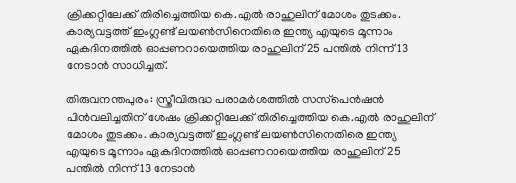ക്രിക്കറ്റിലേക്ക് തിരിച്ചെത്തിയ കെ.എല്‍ രാഹുലിന് മോശം തുടക്കം. കാര്യവട്ടത്ത് ഇംഗ്ലണ്ട് ലയണ്‍സിനെതിരെ ഇന്ത്യ എയുടെ മൂന്നാം ഏകദിനത്തില്‍ ഓപ്പണറായെത്തിയ രാഹുലിന് 25 പന്തില്‍ നിന്ന് 13 നേടാന്‍ സാധിച്ചത്.

തിരുവനന്തപുരം: സ്ത്രീവിരുദ്ധ പരാമര്‍ശത്തില്‍ സസ്‌പെന്‍ഷന്‍ പിന്‍വലിച്ചതിന് ശേഷം ക്രിക്കറ്റിലേക്ക് തിരിച്ചെത്തിയ കെ.എല്‍ രാഹുലിന് മോശം തുടക്കം. കാര്യവട്ടത്ത് ഇംഗ്ലണ്ട് ലയണ്‍സിനെതിരെ ഇന്ത്യ എയുടെ മൂന്നാം ഏകദിനത്തില്‍ ഓപ്പണറായെത്തിയ രാഹുലിന് 25 പന്തില്‍ നിന്ന് 13 നേടാന്‍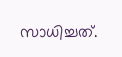സാധിച്ചത്.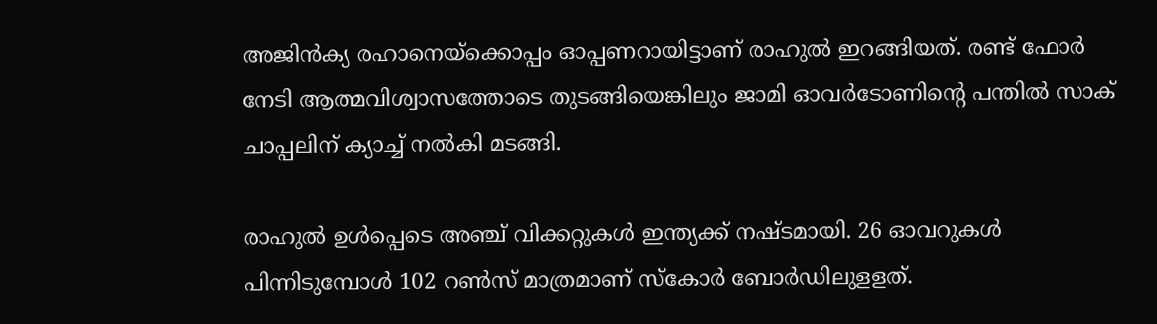അജിന്‍ക്യ രഹാനെയ്‌ക്കൊപ്പം ഓപ്പണറായിട്ടാണ് രാഹുല്‍ ഇറങ്ങിയത്. രണ്ട് ഫോര്‍ നേടി ആത്മവിശ്വാസത്തോടെ തുടങ്ങിയെങ്കിലും ജാമി ഓവര്‍ടോണിന്റെ പന്തില്‍ സാക് ചാപ്പലിന് ക്യാച്ച് നല്‍കി മടങ്ങി.

രാഹുല്‍ ഉള്‍പ്പെടെ അഞ്ച് വിക്കറ്റുകള്‍ ഇന്ത്യക്ക് നഷ്ടമായി. 26 ഓവറുകള്‍ പിന്നിടുമ്പോള്‍ 102 റണ്‍സ് മാത്രമാണ് സ്‌കോര്‍ ബോര്‍ഡിലുളളത്.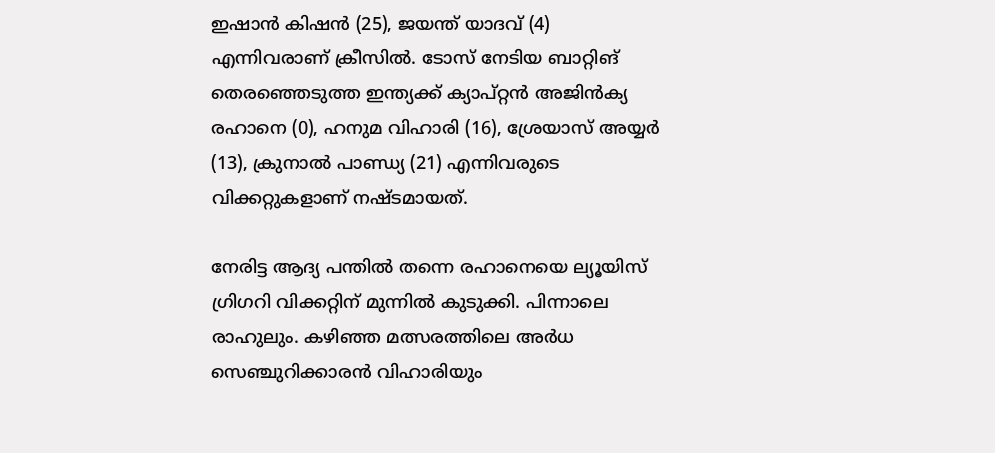ഇഷാന്‍ കിഷന്‍ (25), ജയന്ത് യാദവ് (4) എന്നിവരാണ് ക്രീസില്‍. ടോസ് നേടിയ ബാറ്റിങ് തെരഞ്ഞെടുത്ത ഇന്ത്യക്ക് ക്യാപ്റ്റന്‍ അജിന്‍ക്യ രഹാനെ (0), ഹനുമ വിഹാരി (16), ശ്രേയാസ് അയ്യര്‍ (13), ക്രുനാല്‍ പാണ്ഡ്യ (21) എന്നിവരുടെ വിക്കറ്റുകളാണ് നഷ്ടമായത്.

നേരിട്ട ആദ്യ പന്തില്‍ തന്നെ രഹാനെയെ ല്യൂയിസ് ഗ്രിഗറി വിക്കറ്റിന് മുന്നില്‍ കുടുക്കി. പിന്നാലെ രാഹുലും. കഴിഞ്ഞ മത്സരത്തിലെ അര്‍ധ സെഞ്ചുറിക്കാരന്‍ വിഹാരിയും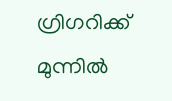ഗ്രിഗറിക്ക് മുന്നില്‍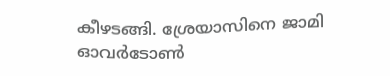കീഴടങ്ങി. ശ്രേയാസിനെ ജാമി ഓവര്‍ടോണ്‍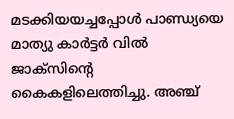മടക്കിയയച്ചപ്പോള്‍ പാണ്ഡ്യയെ മാത്യു കാര്‍ട്ടര്‍ വില്‍ ജാക്‌സിന്റെ കൈകളിലെത്തിച്ചു. അഞ്ച്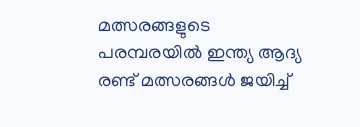മത്സരങ്ങളുടെ പരമ്പരയില്‍ ഇന്ത്യ ആദ്യ രണ്ട് മത്സരങ്ങള്‍ ജയിച്ച്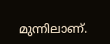മുന്നിലാണ്.